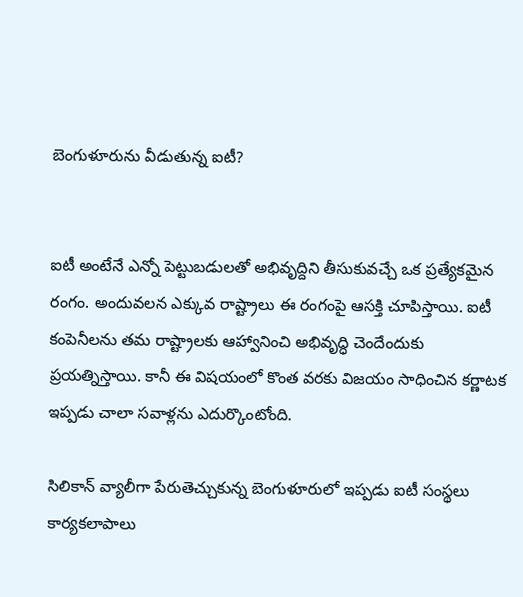బెంగుళూరును వీడుతున్న ఐటీ?


ఐటీ అంటేనే ఎన్నో పెట్టుబడులతో అభివృద్దిని తీసుకువచ్చే ఒక ప్ర‌త్యేక‌మైన రంగం. అందువలన ఎక్కువ రాష్ట్రాలు ఈ రంగంపై ఆసక్తి చూపిస్తాయి. ఐటీ కంపెనీల‌ను త‌మ రాష్ట్రాల‌కు ఆహ్వానించి అభివృద్ధి చెందేందుకు ప్ర‌య‌త్నిస్తాయి. కానీ ఈ విషయంలో కొంత వ‌ర‌కు విజ‌యం సాధించిన కర్ణాటక ఇప్ప‌డు చాలా సవాళ్ల‌ను ఎదుర్కొంటోంది.

సిలికాన్ వ్యాలీగా పేరుతెచ్చుకున్న బెంగుళూరులో ఇప్ప‌డు ఐటీ సంస్థలు కార్యకలాపాలు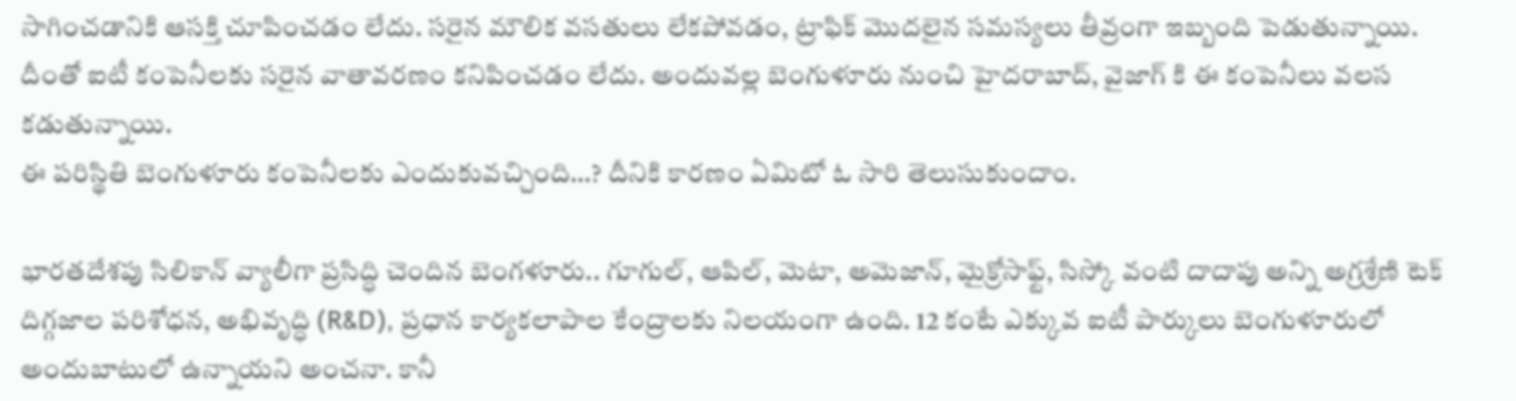సాగించడానికి ఆసక్తి చూపించడం లేదు. సరైన మౌలిక వసతులు లేకపోవడం, ట్రాఫిక్ మొదలైన సమస్యలు తీవ్రంగా ఇబ్బంది పెడుతున్నాయి. దీంతో ఐటీ కంపెనీలకు సరైన వాతావరణం కనిపించడం లేదు. అందువల్ల బెంగుళూరు నుంచి హైదరాబాద్, వైజాగ్ కి ఈ కంపెనీలు వలస కడుతున్నాయి.
ఈ పరిస్థితి బెంగుళూరు కంపెనీలకు ఎందుకువచ్చింది…? దీనికి కారణం ఏమిటో ఓ సారి తెలుసుకుందాం.

భారతదేశపు సిలికాన్ వ్యాలీగా ప్రసిద్ధి చెందిన బెంగళూరు.. గూగుల్, ఆపిల్, మెటా, అమెజాన్, మైక్రోసాఫ్ట్, సిస్కో వంటి దాదాపు అన్ని అగ్రశ్రేణి టెక్ దిగ్గజాల పరిశోధన, అభివృద్ధి (R&D), ప్రధాన కార్యకలాపాల కేంద్రాలకు నిలయంగా ఉంది. 12 కంటే ఎక్కువ ఐటీ పార్కులు బెంగుళూరులో అందుబాటులో ఉన్నాయని అంచనా. కానీ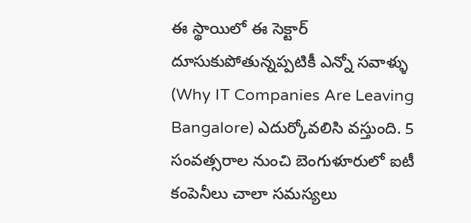ఈ స్థాయిలో ఈ సెక్టార్‌ దూసుకుపోతున్న‌ప్ప‌టికీ ఎన్నో సవాళ్ళు (Why IT Companies Are Leaving Bangalore) ఎదుర్కోవలిసి వస్తుంది. 5 సంవత్సరాల నుంచి బెంగుళూరులో ఐటీ కంపెనీలు చాలా సమస్యలు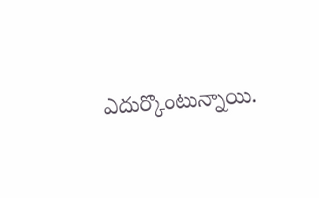ఎదుర్కొంటున్నాయి.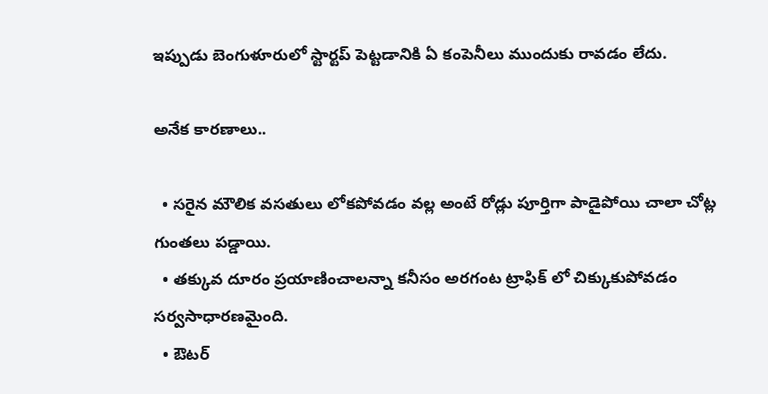ఇప్పుడు బెంగుళూరులో స్టార్టప్ పెట్టడానికి ఏ కంపెనీలు ముందుకు రావడం లేదు.

అనేక కార‌ణాలు..

  • సరైన మౌలిక వసతులు లోకపోవడం వల్ల‌ అంటే రోడ్లు పూర్తిగా పాడైపోయి చాలా చోట్ల గుంతలు పడ్డాయి.
  • తక్కువ దూరం ప్రయాణించాలన్నా కనీసం అరగంట ట్రాఫిక్ లో చిక్కుకుపోవడం స‌ర్వ‌సాధార‌ణ‌మైంది.
  • ఔటర్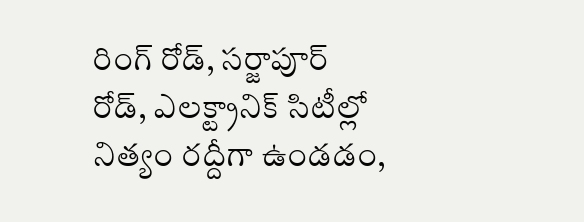రింగ్ రోడ్, సర్జాపూర్ రోడ్‌, ఎలక్ట్రానిక్ సిటీల్లో నిత్యం రద్దీగా ఉండడం,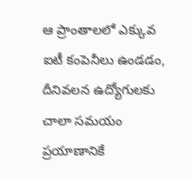ఆ ప్రాంతాలలో ఎక్కువ ఐటీ కంపెనీలు ఉండడం, దీనివలన ఉద్యోగులకు చాలా సమయం ప్ర‌యాణానికే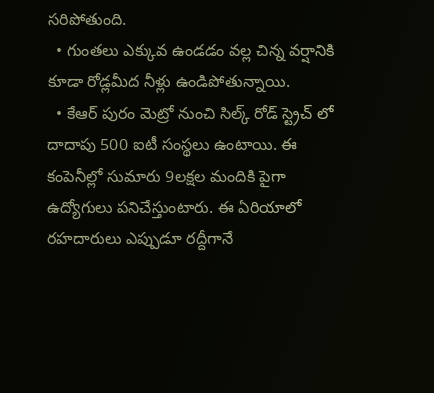సరిపోతుంది.
  • గుంతలు ఎక్కువ ఉండడం వల్ల‌ చిన్న వర్షానికి కూడా రోడ్లమీద నీళ్లు ఉండిపోతున్నాయి.
  • కేఆర్ పురం మెట్రో నుంచి సిల్క్ రోడ్ స్ట్రెచ్ లో దాదాపు 500 ఐటీ సంస్థలు ఉంటాయి. ఈ కంపెనీల్లో సుమారు 9లక్షల మందికి పైగా ఉద్యోగులు పనిచేస్తుంటారు. ఈ ఏరియాలో రహదారులు ఎప్పుడూ రద్దీగానే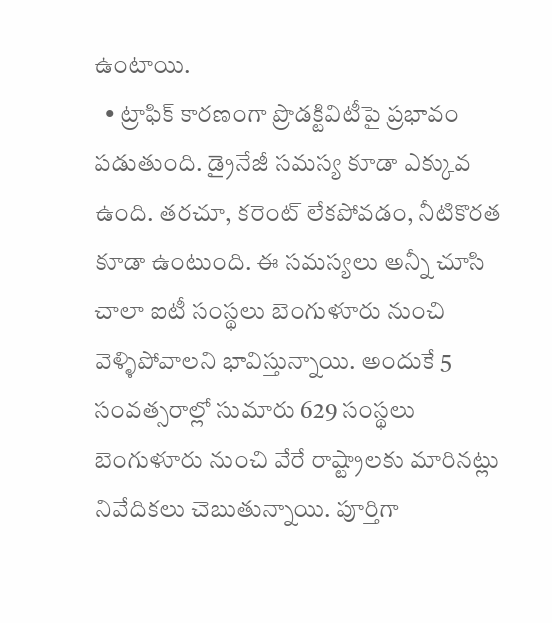ఉంటాయి.
  • ట్రాఫిక్ కారణంగా ప్రొడక్టివిటీపై ప్రభావం పడుతుంది. డ్రైనేజీ సమస్య కూడా ఎక్కువ ఉంది. తరచూ, కరెంట్ లేకపోవడం, నీటికొరత కూడా ఉంటుంది. ఈ సమస్యలు అన్నీ చూసి చాలా ఐటీ సంస్థలు బెంగుళూరు నుంచి వెళ్ళిపోవాలని భావిస్తున్నాయి. అందుకే 5 సంవత్సరాల్లో సుమారు 629 సంస్థలు బెంగుళూరు నుంచి వేరే రాష్ట్రాలకు మారినట్లు నివేదికలు చెబుతున్నాయి. పూర్తిగా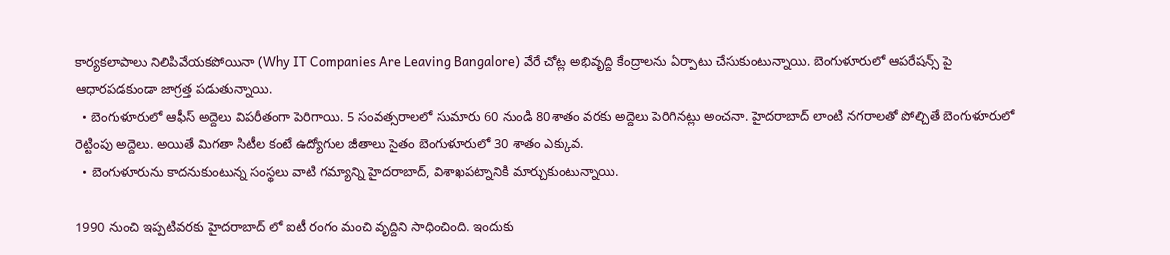కార్యకలాపాలు నిలిపివేయకపోయినా (Why IT Companies Are Leaving Bangalore) వేరే చోట్ల అభివృద్ది కేంద్రాలను ఏర్పాటు చేసుకుంటున్నాయి. బెంగుళూరులో ఆపరేషన్స్ పై ఆధారపడకుండా జాగ్రత్త పడుతున్నాయి.
  • బెంగుళూరులో ఆఫీస్ అద్దెలు విపరీతంగా పెరిగాయి. 5 సంవత్సరాలలో సుమారు 60 నుండి 80శాతం వరకు అద్దెలు పెరిగినట్లు అంచనా. హైదరాబాద్ లాంటి నగరాలతో పోల్చితే బెంగుళూరులో రెట్టింపు అద్దెలు. అయితే మిగతా సిటీల కంటే ఉద్యోగుల జీతాలు సైతం బెంగుళూరులో 30 శాతం ఎక్కువ.
  • బెంగుళూరును కాదనుకుంటున్న సంస్థలు వాటి గమ్యాన్ని హైదరాబాద్, విశాఖపట్నానికి మార్చుకుంటున్నాయి.

1990 నుంచి ఇప్పటివరకు హైదరాబాద్ లో ఐటీ రంగం మంచి వృద్దిని సాధించింది. ఇందుకు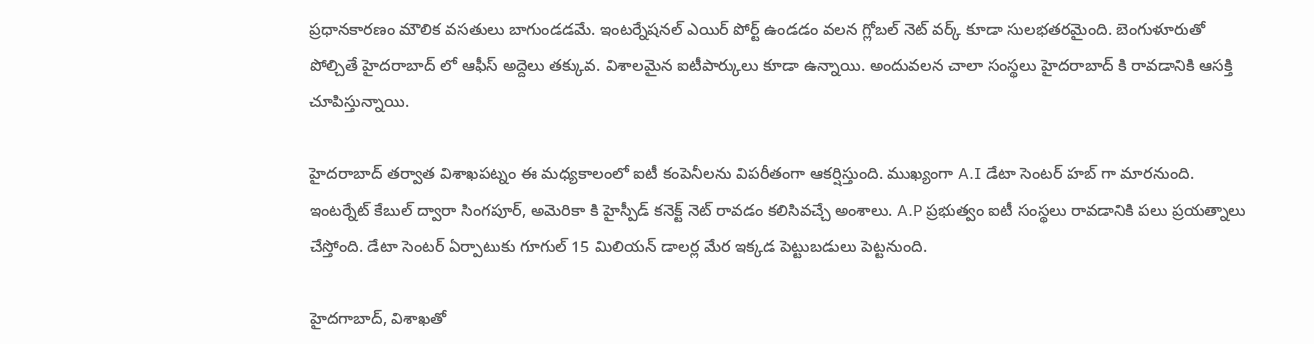ప్రధానకారణం మౌలిక వసతులు బాగుండడమే. ఇంటర్నేషనల్ ఎయిర్ పోర్ట్ ఉండడం వలన గ్లోబల్ నెట్ వర్క్ కూడా సుల‌భ‌త‌రమైంది. బెంగుళూరుతో పోల్చితే హైదరాబాద్ లో ఆఫీస్ అద్దెలు తక్కువ. విశాల‌మైన ఐటీపార్కులు కూడా ఉన్నాయి. అందువలన చాలా సంస్థలు హైదరాబాద్ కి రావడానికి ఆసక్తి చూపిస్తున్నాయి.

హైదరాబాద్ తర్వాత విశాఖపట్నం ఈ మధ్య‌కాలంలో ఐటీ కంపెనీలను విప‌రీతంగా ఆక‌ర్షిస్తుంది. ముఖ్యంగా A.I డేటా సెంటర్ హబ్ గా మారనుంది. ఇంటర్నేట్ కేబుల్ ద్వారా సింగపూర్, అమెరికా కి హైస్పీడ్ కనెక్ట్ నెట్ రావడం కలిసివచ్చే అంశాలు. A.P ప్రభుత్వం ఐటీ సంస్థలు రావడానికి పలు ప్రయత్నాలు చేస్తోంది. డేటా సెంట‌ర్‌ ఏర్పాటుకు గూగుల్ 15 మిలియన్ డాలర్ల మేర ఇక్కడ పెట్టుబడులు పెట్టనుంది.

హైదగాబాద్, విశాఖతో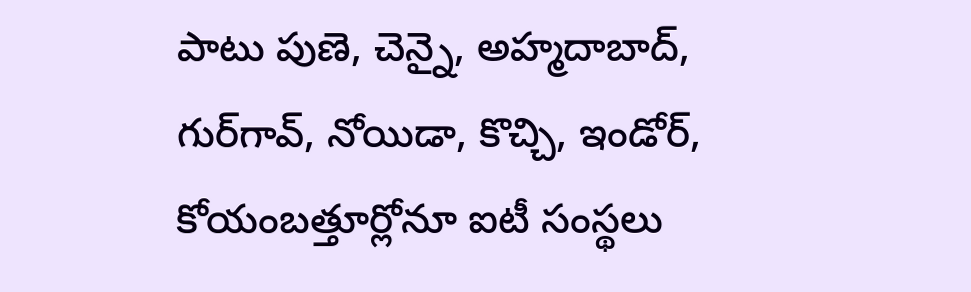పాటు పుణె, చెన్నై, అహ్మదాబాద్, గుర్‌గావ్, నోయిడా, కొచ్చి, ఇండోర్, కోయంబత్తూర్లోనూ ఐటీ సంస్థలు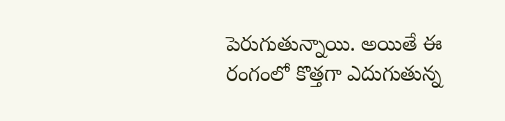పెరుగుతున్నాయి. అయితే ఈ రంగంలో కొత్త‌గా ఎదుగుతున్న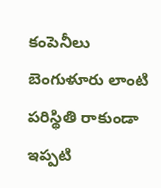కంపెనీలు బెంగుళూరు లాంటి ప‌రిస్థితి రాకుండా ఇప్ప‌టి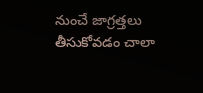నుంచే జాగ్ర‌త్త‌లు తీసుకోవ‌డం చాలా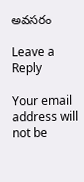అవ‌స‌రం

Leave a Reply

Your email address will not be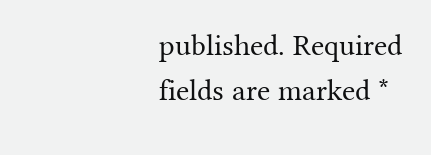published. Required fields are marked *